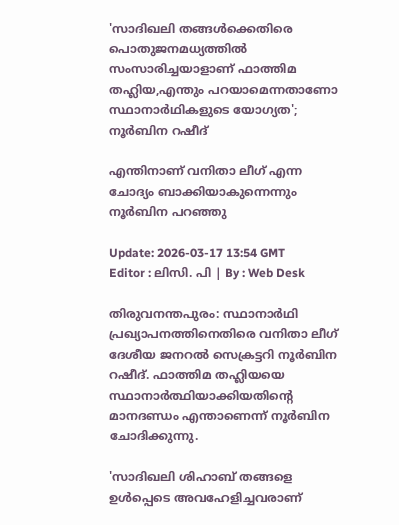'സാദിഖലി തങ്ങള്‍ക്കെതിരെ പൊതുജനമധ്യത്തില്‍ സംസാരിച്ചയാളാണ് ഫാത്തിമ തഹ്ലിയ,എന്തും പറയാമെന്നതാണോ സ്ഥാനാര്‍ഥികളുടെ യോഗ്യത'; നൂര്‍ബിന റഷീദ്

എന്തിനാണ് വനിതാ ലീഗ് എന്ന ചോദ്യം ബാക്കിയാകുന്നെന്നും നൂർബിന പറഞ്ഞു

Update: 2026-03-17 13:54 GMT
Editor : ലിസി. പി | By : Web Desk

തിരുവനന്തപുരം: സ്ഥാനാർഥി പ്രഖ്യാപനത്തിനെതിരെ വനിതാ ലീഗ് ദേശീയ ജനറൽ സെക്രട്ടറി നൂർബിന റഷീദ്. ഫാത്തിമ തഹ്ലിയയെ  സ്ഥാനാർത്ഥിയാക്കിയതിന്റെ മാനദണ്ഡം എന്താണെന്ന് നൂർബിന ചോദിക്കുന്നു.

'സാദിഖലി ശിഹാബ് തങ്ങളെ ഉൾപ്പെടെ അവഹേളിച്ചവരാണ്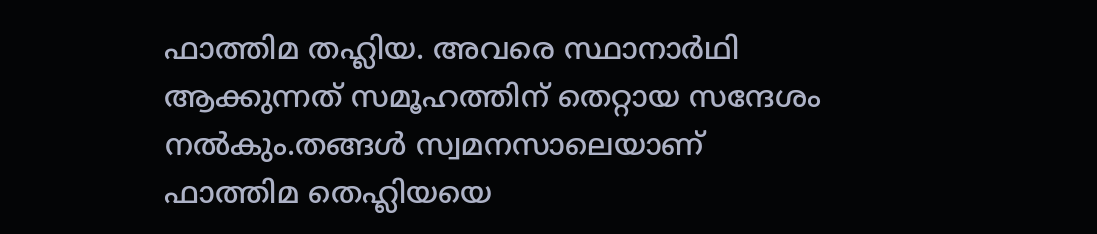ഫാത്തിമ തഹ്ലിയ. അവരെ സ്ഥാനാർഥി ആക്കുന്നത് സമൂഹത്തിന് തെറ്റായ സന്ദേശം നൽകും.തങ്ങള്‍ സ്വമനസാലെയാണ് ഫാത്തിമ തെഹ്ലിയയെ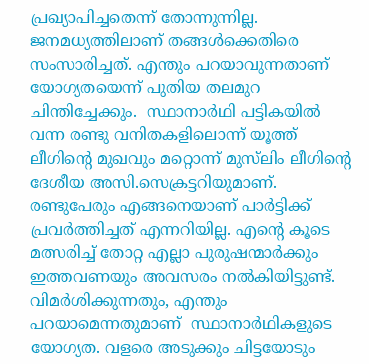പ്രഖ്യാപിച്ചതെന്ന് തോന്നുന്നില്ല. ജനമധ്യത്തിലാണ് തങ്ങള്‍ക്കെതിരെ സംസാരിച്ചത്. എന്തും പറയാവുന്നതാണ് യോഗ്യതയെന്ന് പുതിയ തലമുറ ചിന്തിച്ചേക്കും.  സ്ഥാനാര്‍ഥി പട്ടികയില്‍ വന്ന രണ്ടു വനിതകളിലൊന്ന് യൂത്ത് ലീഗിന്‍റെ മുഖവും മറ്റൊന്ന് മുസ്‍ലിം ലീഗിന്‍റെ ദേശീയ അസി.സെക്രട്ടറിയുമാണ്. രണ്ടുപേരും എങ്ങനെയാണ് പാര്‍ട്ടിക്ക് പ്രവര്‍ത്തിച്ചത് എന്നറിയില്ല. എന്‍റെ കൂടെ മത്സരിച്ച് തോറ്റ എല്ലാ പുരുഷന്മാര്‍ക്കും ഇത്തവണയും അവസരം നല്‍കിയിട്ടുണ്ട്. വിമര്‍ശിക്കുന്നതും, എന്തും പറയാമെന്നതുമാണ്  സ്ഥാനാര്‍ഥികളുടെ യോഗ്യത. വളരെ അടുക്കും ചിട്ടയോടും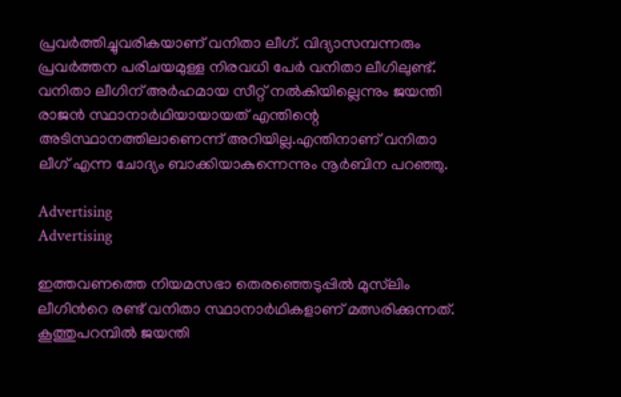പ്രവര്‍ത്തിച്ചുവരികയാണ് വനിതാ ലീഗ്. വിദ്യാസമ്പന്നരും പ്രവര്‍ത്തന പരിചയമുള്ള നിരവധി പേര്‍ വനിതാ ലീഗിലുണ്ട്. വനിതാ ലീഗിന് അർഹമായ സീറ്റ് നൽകിയില്ലെന്നും ജയന്തി രാജൻ സ്ഥാനാർഥിയായായത് എന്തിന്റെ അടിസ്ഥാനത്തിലാണെന്ന് അറിയില്ല.എന്തിനാണ് വനിതാ ലീഗ് എന്ന ചോദ്യം ബാക്കിയാകുന്നെന്നും നൂർബിന പറഞ്ഞു.

Advertising
Advertising

ഇത്തവണത്തെ നിയമസഭാ തെരഞ്ഞെടുപ്പില്‍ മുസ്‍ലിം ലീഗിന്‍റെ രണ്ട് വനിതാ സ്ഥാനാര്‍ഥികളാണ് മത്സരിക്കുന്നത്. കൂത്തുപറമ്പില്‍ ജയന്തി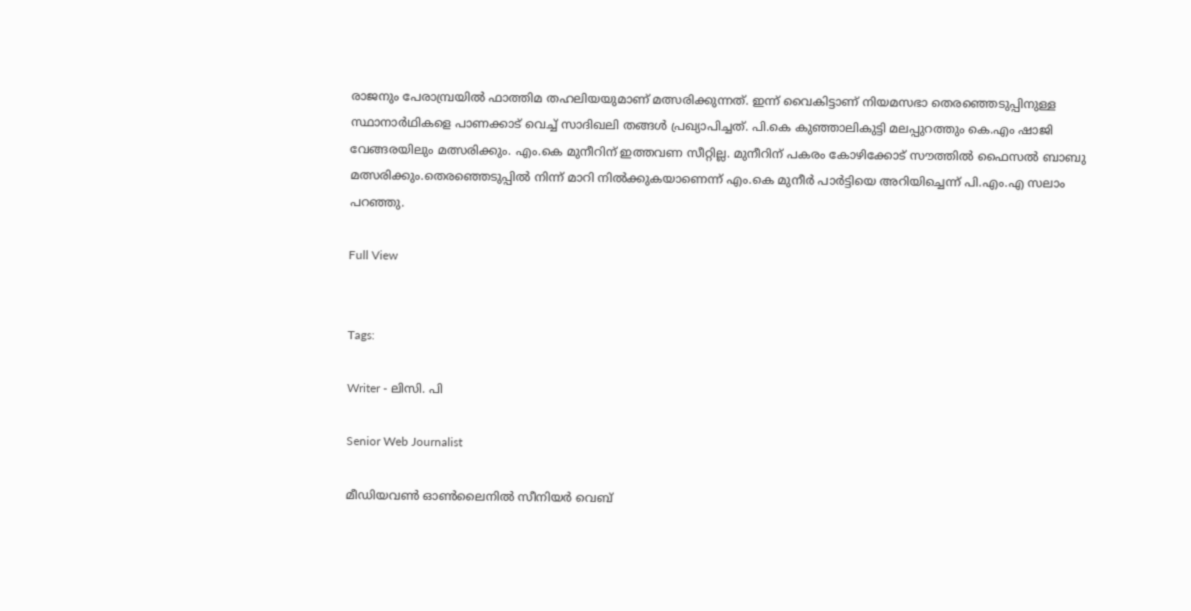രാജനും പേരാമ്പ്രയില്‍ ഫാത്തിമ തഹലിയയുമാണ് മത്സരിക്കുന്നത്. ഇന്ന് വൈകിട്ടാണ് നിയമസഭാ തെരഞ്ഞെടുപ്പിനുള്ള സ്ഥാനാര്‍ഥികളെ പാണക്കാട് വെച്ച് സാദിഖലി തങ്ങൾ പ്രഖ്യാപിച്ചത്. പി.കെ കുഞ്ഞാലികുട്ടി മലപ്പുറത്തും കെ.എം ഷാജി വേങ്ങരയിലും മത്സരിക്കും. എം.കെ മുനീറിന് ഇത്തവണ സീറ്റില്ല. മുനീറിന് പകരം കോഴിക്കോട് സൗത്തില്‍ ഫൈസൽ ബാബു മത്സരിക്കും.തെരഞ്ഞെടുപ്പില്‍ നിന്ന് മാറി നില്‍ക്കുകയാണെന്ന് എം.കെ മുനീര്‍ പാര്‍ട്ടിയെ അറിയിച്ചെന്ന് പി.എം.എ സലാം പറഞ്ഞു.

Full View


Tags:

Writer - ലിസി. പി

Senior Web Journalist

മീഡിയവൺ ഓൺലൈനിൽ സീനിയർ വെബ്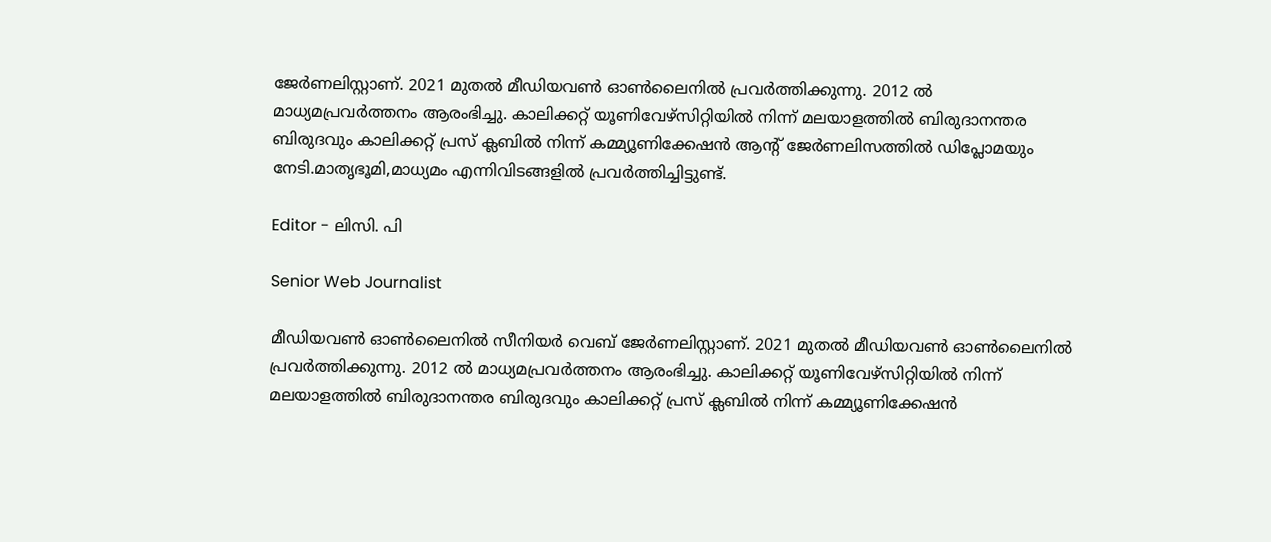ജേർണലിസ്റ്റാണ്. 2021 മുതൽ മീഡിയവൺ ഓൺലൈനിൽ പ്രവർത്തിക്കുന്നു. 2012 ല്‍ മാധ്യമപ്രവര്‍ത്തനം ആരംഭിച്ചു. കാലിക്കറ്റ് യൂണിവേഴ്‌സിറ്റിയിൽ നിന്ന് മലയാളത്തിൽ ബിരുദാനന്തര ബിരുദവും കാലിക്കറ്റ് പ്രസ് ക്ലബിൽ നിന്ന് കമ്മ്യൂണിക്കേഷൻ ആന്റ് ജേർണലിസത്തിൽ ഡിപ്ലോമയും നേടി.മാതൃഭൂമി,മാധ്യമം എന്നിവിടങ്ങളിൽ പ്രവർത്തിച്ചിട്ടുണ്ട്.

Editor - ലിസി. പി

Senior Web Journalist

മീഡിയവൺ ഓൺലൈനിൽ സീനിയർ വെബ് ജേർണലിസ്റ്റാണ്. 2021 മുതൽ മീഡിയവൺ ഓൺലൈനിൽ പ്രവർത്തിക്കുന്നു. 2012 ല്‍ മാധ്യമപ്രവര്‍ത്തനം ആരംഭിച്ചു. കാലിക്കറ്റ് യൂണിവേഴ്‌സിറ്റിയിൽ നിന്ന് മലയാളത്തിൽ ബിരുദാനന്തര ബിരുദവും കാലിക്കറ്റ് പ്രസ് ക്ലബിൽ നിന്ന് കമ്മ്യൂണിക്കേഷൻ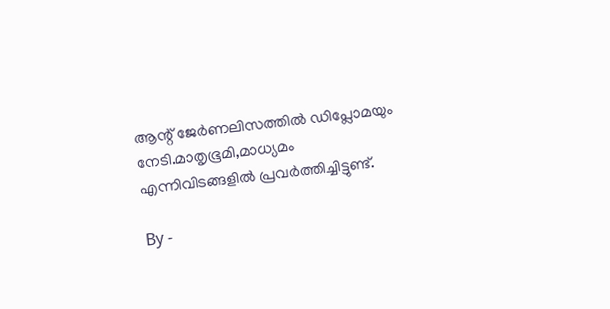ആന്റ് ജേർണലിസത്തിൽ ഡിപ്ലോമയും നേടി.മാതൃഭൂമി,മാധ്യമം എന്നിവിടങ്ങളിൽ പ്രവർത്തിച്ചിട്ടുണ്ട്.

By -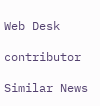Web Desk

contributor

Similar News